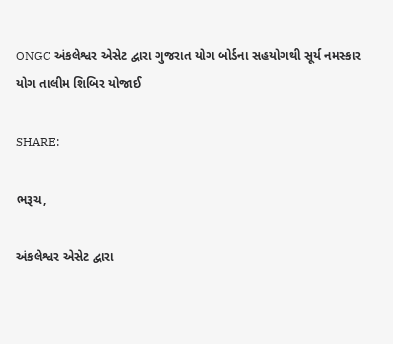ONGC અંકલેશ્વર એસેટ દ્વારા ગુજરાત યોગ બોર્ડના સહયોગથી સૂર્ય નમસ્કાર યોગ તાલીમ શિબિર યોજાઈ

SHARE:

ભરૂચ,

અંકલેશ્વર એસેટ દ્વારા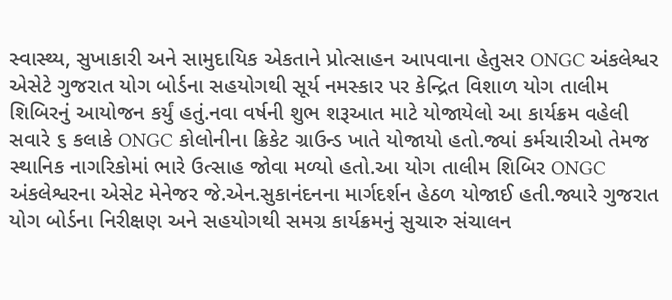સ્વાસ્થ્ય, સુખાકારી અને સામુદાયિક એકતાને પ્રોત્સાહન આપવાના હેતુસર ONGC અંકલેશ્વર એસેટે ગુજરાત યોગ બોર્ડના સહયોગથી સૂર્ય નમસ્કાર પર કેન્દ્રિત વિશાળ યોગ તાલીમ શિબિરનું આયોજન કર્યું હતું.નવા વર્ષની શુભ શરૂઆત માટે યોજાયેલો આ કાર્યક્રમ વહેલી સવારે ૬ કલાકે ONGC કોલોનીના ક્રિકેટ ગ્રાઉન્ડ ખાતે યોજાયો હતો.જ્યાં કર્મચારીઓ તેમજ સ્થાનિક નાગરિકોમાં ભારે ઉત્સાહ જોવા મળ્યો હતો.આ યોગ તાલીમ શિબિર ONGC અંકલેશ્વરના એસેટ મેનેજર જે.એન.સુકાનંદનના માર્ગદર્શન હેઠળ યોજાઈ હતી.જ્યારે ગુજરાત યોગ બોર્ડના નિરીક્ષણ અને સહયોગથી સમગ્ર કાર્યક્રમનું સુચારુ સંચાલન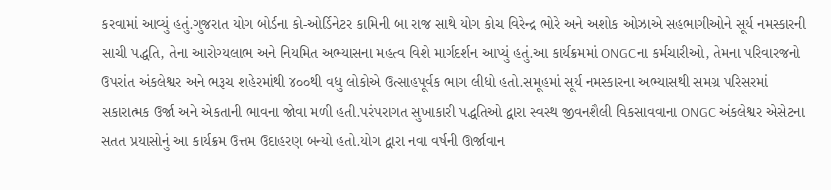કરવામાં આવ્યું હતું.ગુજરાત યોગ બોર્ડના કો-ઓર્ડિનેટર કામિની બા રાજ સાથે યોગ કોચ વિરેન્દ્ર ભોરે અને અશોક ઓઝાએ સહભાગીઓને સૂર્ય નમસ્કારની સાચી પદ્ધતિ, તેના આરોગ્યલાભ અને નિયમિત અભ્યાસના મહત્વ વિશે માર્ગદર્શન આપ્યું હતું.આ કાર્યક્રમમાં ONGCના કર્મચારીઓ, તેમના પરિવારજનો ઉપરાંત અંકલેશ્વર અને ભરૂચ શહેરમાંથી ૪૦૦થી વધુ લોકોએ ઉત્સાહપૂર્વક ભાગ લીધો હતો.સમૂહમાં સૂર્ય નમસ્કારના અભ્યાસથી સમગ્ર પરિસરમાં સકારાત્મક ઉર્જા અને એકતાની ભાવના જોવા મળી હતી.પરંપરાગત સુખાકારી પદ્ધતિઓ દ્વારા સ્વસ્થ જીવનશૈલી વિકસાવવાના ONGC અંકલેશ્વર એસેટના સતત પ્રયાસોનું આ કાર્યક્રમ ઉત્તમ ઉદાહરણ બન્યો હતો.યોગ દ્વારા નવા વર્ષની ઊર્જાવાન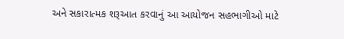અને સકારાત્મક શરૂઆત કરવાનું આ આયોજન સહભાગીઓ માટે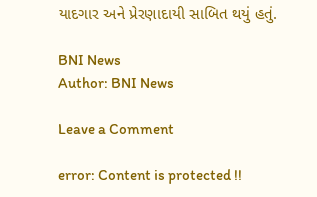યાદગાર અને પ્રેરણાદાયી સાબિત થયું હતું.

BNI News
Author: BNI News

Leave a Comment

error: Content is protected !!